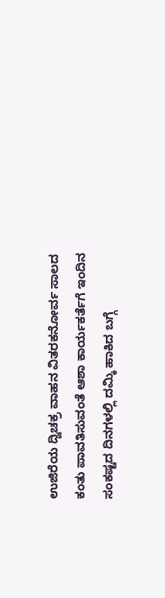ಉಜಿರೆಯ ದ್ವಿಚಕ್ರ ವಾಹನ ವಿತರಕನೋರ್ವ ಸಾಲದ ಕಂತು ಪಾವತಿಸುವಂತೆ ಆಶಾ ಕಾರ್ಯಕರ್ತೆಗೆ ಇಂದಿನ ಸಂಕಷ್ಟದ ದಿನಗಳಲ್ಲಿ ದಮ್ಕಿ ಹಾಕಿದ ಬಗ್ಗೆ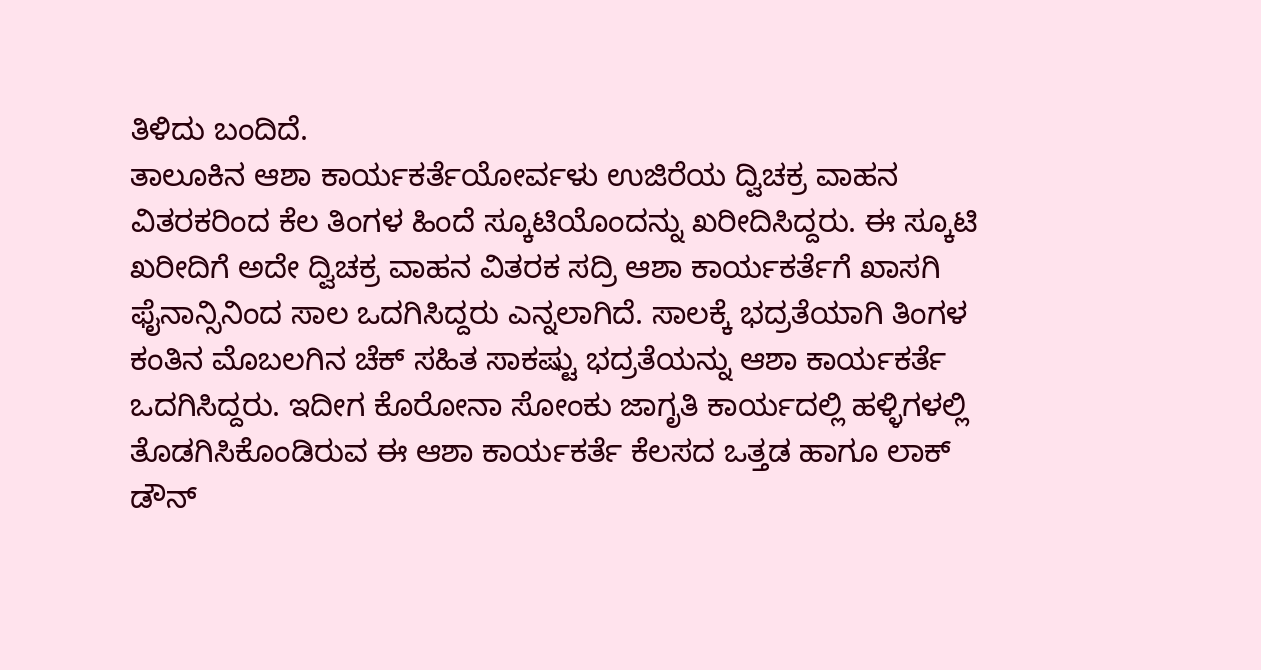ತಿಳಿದು ಬಂದಿದೆ.
ತಾಲೂಕಿನ ಆಶಾ ಕಾರ್ಯಕರ್ತೆಯೋರ್ವಳು ಉಜಿರೆಯ ದ್ವಿಚಕ್ರ ವಾಹನ ವಿತರಕರಿಂದ ಕೆಲ ತಿಂಗಳ ಹಿಂದೆ ಸ್ಕೂಟಿಯೊಂದನ್ನು ಖರೀದಿಸಿದ್ದರು. ಈ ಸ್ಕೂಟಿ ಖರೀದಿಗೆ ಅದೇ ದ್ವಿಚಕ್ರ ವಾಹನ ವಿತರಕ ಸದ್ರಿ ಆಶಾ ಕಾರ್ಯಕರ್ತೆಗೆ ಖಾಸಗಿ ಫೈನಾನ್ಸಿನಿಂದ ಸಾಲ ಒದಗಿಸಿದ್ದರು ಎನ್ನಲಾಗಿದೆ. ಸಾಲಕ್ಕೆ ಭದ್ರತೆಯಾಗಿ ತಿಂಗಳ ಕಂತಿನ ಮೊಬಲಗಿನ ಚೆಕ್ ಸಹಿತ ಸಾಕಷ್ಟು ಭದ್ರತೆಯನ್ನು ಆಶಾ ಕಾರ್ಯಕರ್ತೆ ಒದಗಿಸಿದ್ದರು. ಇದೀಗ ಕೊರೋನಾ ಸೋಂಕು ಜಾಗೃತಿ ಕಾರ್ಯದಲ್ಲಿ ಹಳ್ಳಿಗಳಲ್ಲಿ ತೊಡಗಿಸಿಕೊಂಡಿರುವ ಈ ಆಶಾ ಕಾರ್ಯಕರ್ತೆ ಕೆಲಸದ ಒತ್ತಡ ಹಾಗೂ ಲಾಕ್ ಡೌನ್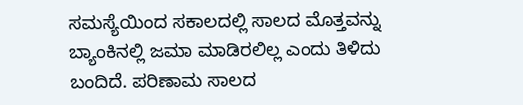ಸಮಸ್ಯೆಯಿಂದ ಸಕಾಲದಲ್ಲಿ ಸಾಲದ ಮೊತ್ತವನ್ನು ಬ್ಯಾಂಕಿನಲ್ಲಿ ಜಮಾ ಮಾಡಿರಲಿಲ್ಲ ಎಂದು ತಿಳಿದು ಬಂದಿದೆ. ಪರಿಣಾಮ ಸಾಲದ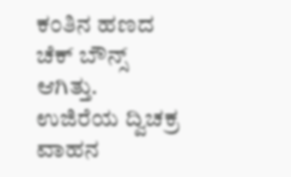ಕಂತಿನ ಹಣದ ಚೆಕ್ ಬೌನ್ಸ್ ಆಗಿತ್ತು.
ಉಜಿರೆಯ ದ್ವಿಚಕ್ರ ವಾಹನ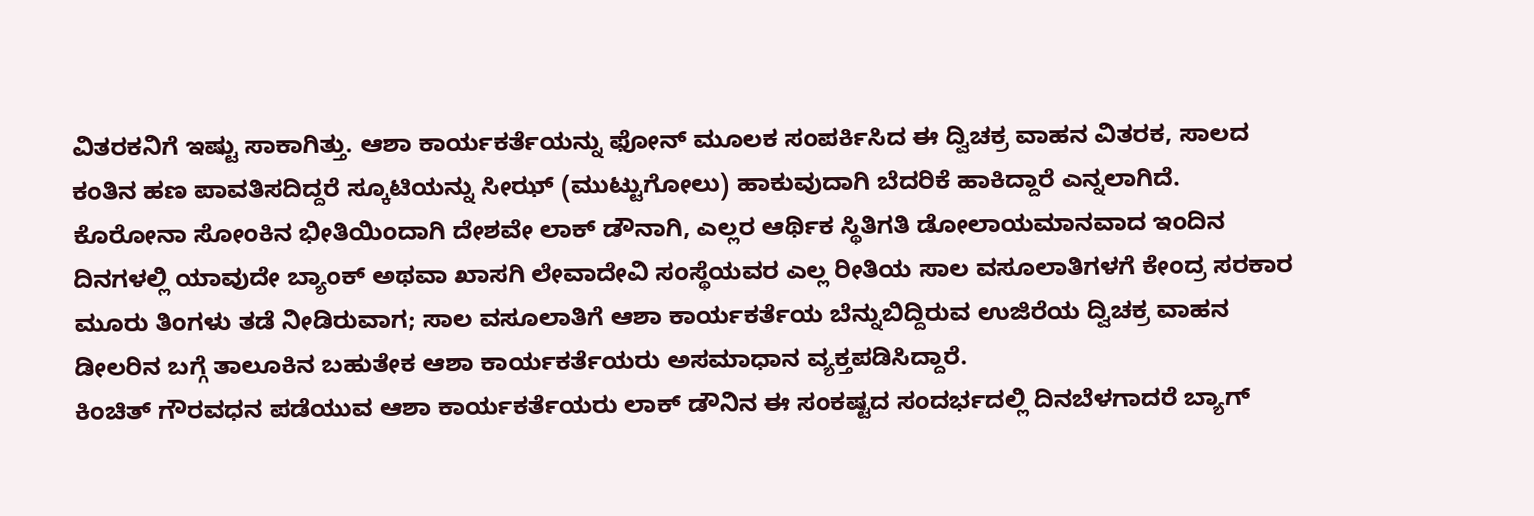ವಿತರಕನಿಗೆ ಇಷ್ಟು ಸಾಕಾಗಿತ್ತು. ಆಶಾ ಕಾರ್ಯಕರ್ತೆಯನ್ನು ಫೋನ್ ಮೂಲಕ ಸಂಪರ್ಕಿಸಿದ ಈ ದ್ವಿಚಕ್ರ ವಾಹನ ವಿತರಕ, ಸಾಲದ ಕಂತಿನ ಹಣ ಪಾವತಿಸದಿದ್ದರೆ ಸ್ಕೂಟಿಯನ್ನು ಸೀಝ್ (ಮುಟ್ಟುಗೋಲು) ಹಾಕುವುದಾಗಿ ಬೆದರಿಕೆ ಹಾಕಿದ್ದಾರೆ ಎನ್ನಲಾಗಿದೆ.
ಕೊರೋನಾ ಸೋಂಕಿನ ಭೀತಿಯಿಂದಾಗಿ ದೇಶವೇ ಲಾಕ್ ಡೌನಾಗಿ, ಎಲ್ಲರ ಆರ್ಥಿಕ ಸ್ಥಿತಿಗತಿ ಡೋಲಾಯಮಾನವಾದ ಇಂದಿನ ದಿನಗಳಲ್ಲಿ ಯಾವುದೇ ಬ್ಯಾಂಕ್ ಅಥವಾ ಖಾಸಗಿ ಲೇವಾದೇವಿ ಸಂಸ್ಥೆಯವರ ಎಲ್ಲ ರೀತಿಯ ಸಾಲ ವಸೂಲಾತಿಗಳಗೆ ಕೇಂದ್ರ ಸರಕಾರ ಮೂರು ತಿಂಗಳು ತಡೆ ನೀಡಿರುವಾಗ; ಸಾಲ ವಸೂಲಾತಿಗೆ ಆಶಾ ಕಾರ್ಯಕರ್ತೆಯ ಬೆನ್ನುಬಿದ್ದಿರುವ ಉಜಿರೆಯ ದ್ವಿಚಕ್ರ ವಾಹನ ಡೀಲರಿನ ಬಗ್ಗೆ ತಾಲೂಕಿನ ಬಹುತೇಕ ಆಶಾ ಕಾರ್ಯಕರ್ತೆಯರು ಅಸಮಾಧಾನ ವ್ಯಕ್ತಪಡಿಸಿದ್ದಾರೆ.
ಕಿಂಚಿತ್ ಗೌರವಧನ ಪಡೆಯುವ ಆಶಾ ಕಾರ್ಯಕರ್ತೆಯರು ಲಾಕ್ ಡೌನಿನ ಈ ಸಂಕಷ್ಟದ ಸಂದರ್ಭದಲ್ಲಿ ದಿನಬೆಳಗಾದರೆ ಬ್ಯಾಗ್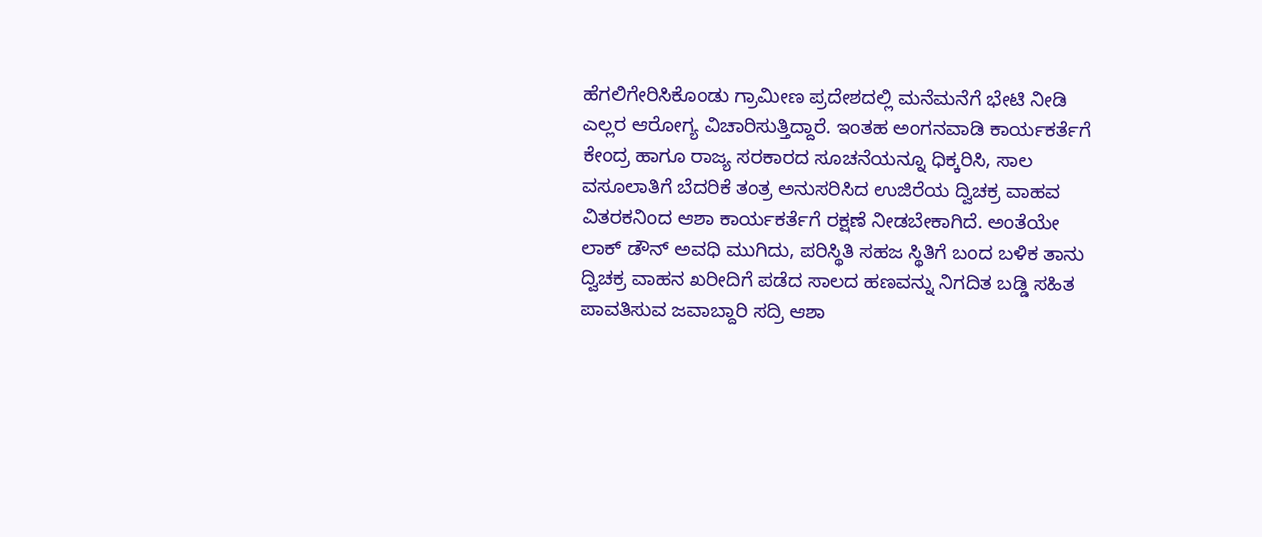ಹೆಗಲಿಗೇರಿಸಿಕೊಂಡು ಗ್ರಾಮೀಣ ಪ್ರದೇಶದಲ್ಲಿ ಮನೆಮನೆಗೆ ಭೇಟಿ ನೀಡಿ ಎಲ್ಲರ ಆರೋಗ್ಯ ವಿಚಾರಿಸುತ್ತಿದ್ದಾರೆ. ಇಂತಹ ಅಂಗನವಾಡಿ ಕಾರ್ಯಕರ್ತೆಗೆ ಕೇಂದ್ರ ಹಾಗೂ ರಾಜ್ಯ ಸರಕಾರದ ಸೂಚನೆಯನ್ನೂ ಧಿಕ್ಕರಿಸಿ, ಸಾಲ ವಸೂಲಾತಿಗೆ ಬೆದರಿಕೆ ತಂತ್ರ ಅನುಸರಿಸಿದ ಉಜಿರೆಯ ದ್ವಿಚಕ್ರ ವಾಹವ ವಿತರಕನಿಂದ ಆಶಾ ಕಾರ್ಯಕರ್ತೆಗೆ ರಕ್ಷಣೆ ನೀಡಬೇಕಾಗಿದೆ. ಅಂತೆಯೇ ಲಾಕ್ ಡೌನ್ ಅವಧಿ ಮುಗಿದು, ಪರಿಸ್ಥಿತಿ ಸಹಜ ಸ್ಥಿತಿಗೆ ಬಂದ ಬಳಿಕ ತಾನು ದ್ವಿಚಕ್ರ ವಾಹನ ಖರೀದಿಗೆ ಪಡೆದ ಸಾಲದ ಹಣವನ್ನು ನಿಗದಿತ ಬಡ್ಡಿ ಸಹಿತ ಪಾವತಿಸುವ ಜವಾಬ್ದಾರಿ ಸದ್ರಿ ಆಶಾ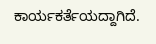ಕಾರ್ಯಕರ್ತೆಯದ್ದಾಗಿದೆ.